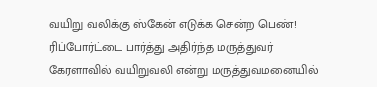வயிறு வலிக்கு ஸ்கேன் எடுக்க சென்ற பெண்! ரிப்போர்ட்டை பார்த்து அதிர்ந்த மருத்துவர்
கேரளாவில் வயிறுவலி என்று மருத்துவமனையில்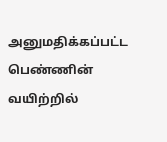அனுமதிக்கப்பட்ட பெண்ணின் வயிற்றில்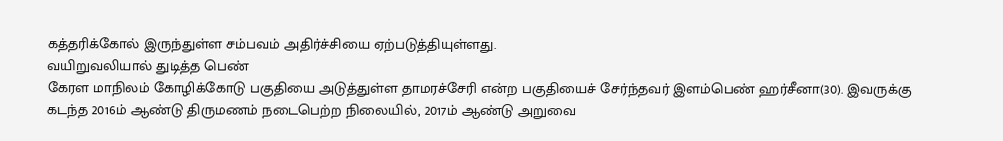கத்தரிக்கோல் இருந்துள்ள சம்பவம் அதிர்ச்சியை ஏற்படுத்தியுள்ளது.
வயிறுவலியால் துடித்த பெண்
கேரள மாநிலம் கோழிக்கோடு பகுதியை அடுத்துள்ள தாமரச்சேரி என்ற பகுதியைச் சேர்ந்தவர் இளம்பெண் ஹர்சீனா(30). இவருக்கு கடந்த 2016ம் ஆண்டு திருமணம் நடைபெற்ற நிலையில், 2017ம் ஆண்டு அறுவை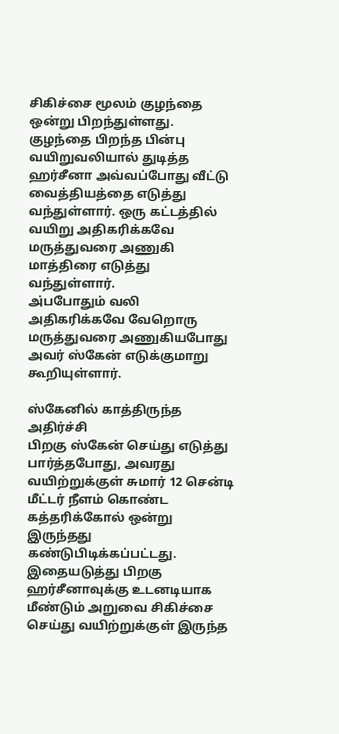சிகிச்சை மூலம் குழந்தை ஒன்று பிறந்துள்ளது.
குழந்தை பிறந்த பின்பு வயிறுவலியால் துடித்த ஹர்சீனா அவ்வப்போது வீட்டு வைத்தியத்தை எடுத்து வந்துள்ளார். ஒரு கட்டத்தில் வயிறு அதிகரிக்கவே மருத்துவரை அணுகி மாத்திரை எடுத்து வந்துள்ளார்.
அ்பபோதும் வலி அதிகரிக்கவே வேறொரு மருத்துவரை அணுகியபோது அவர் ஸ்கேன் எடுக்குமாறு கூறியுள்ளார்.

ஸ்கேனில் காத்திருந்த அதிர்ச்சி
பிறகு ஸ்கேன் செய்து எடுத்து பார்த்தபோது, அவரது வயிற்றுக்குள் சுமார் 12 சென்டி மீட்டர் நீளம் கொண்ட கத்தரிக்கோல் ஒன்று இருந்தது கண்டுபிடிக்கப்பட்டது.
இதையடுத்து பிறகு ஹர்சீனாவுக்கு உடனடியாக மீண்டும் அறுவை சிகிச்சை செய்து வயிற்றுக்குள் இருந்த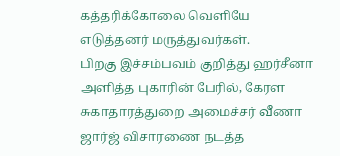கத்தரிக்கோலை வெளியே எடுத்தனர் மருத்துவர்கள்.
பிறகு இச்சம்பவம் குறித்து ஹர்சீனா அளித்த புகாரின் பேரில், கேரள சுகாதாரத்துறை அமைச்சர் வீணா ஜார்ஜ் விசாரணை நடத்த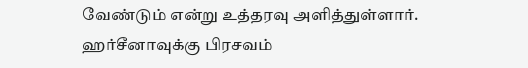வேண்டும் என்று உத்தரவு அளித்துள்ளார்.
ஹர்சீனாவுக்கு பிரசவம்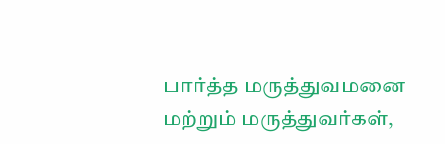பார்த்த மருத்துவமனை மற்றும் மருத்துவர்கள்,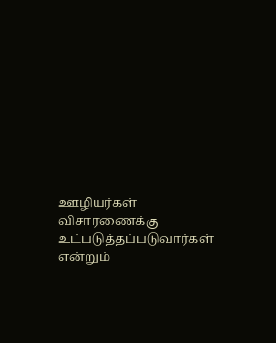ஊழியர்கள் விசாரணைக்கு உட்படுத்தப்படுவார்கள் என்றும்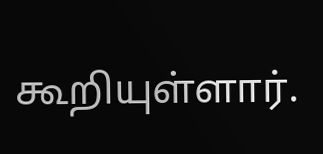கூறியுள்ளார்.